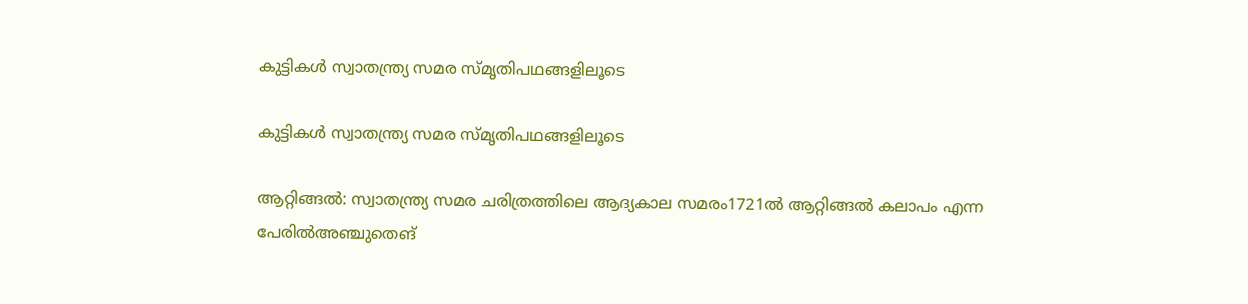കുട്ടികൾ സ്വാതന്ത്ര്യ സമര സ്‌മൃതിപഥങ്ങളിലൂടെ

കുട്ടികൾ സ്വാതന്ത്ര്യ സമര സ്‌മൃതിപഥങ്ങളിലൂടെ

ആറ്റിങ്ങൽ: സ്വാതന്ത്ര്യ സമര ചരിത്രത്തിലെ ആദ്യകാല സമരം1721ൽ ആറ്റിങ്ങൽ കലാപം എന്ന പേരിൽഅഞ്ചുതെങ്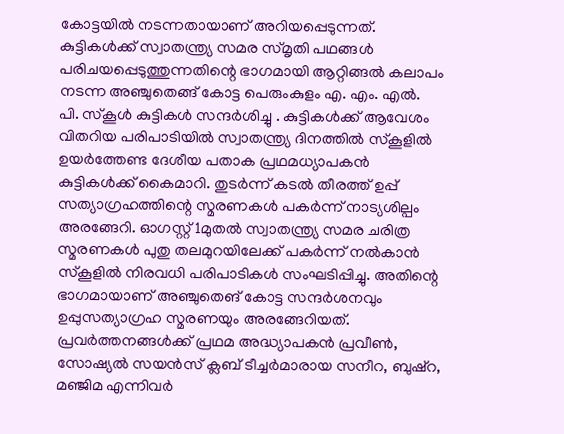കോട്ടയിൽ നടന്നതായാണ് അറിയപ്പെടുന്നത്. കുട്ടികൾക്ക് സ്വാതന്ത്ര്യ സമര സ്മൃതി പഥങ്ങൾ പരിചയപ്പെടുത്തുന്നതിന്റെ ഭാഗമായി ആറ്റിങ്ങൽ കലാപം നടന്ന അഞ്ചുതെങ്ങ് കോട്ട പെരുംകുളം എ. എം. എൽ. പി. സ്കൂൾ കുട്ടികൾ സന്ദർശിച്ചു . കുട്ടികൾക്ക് ആവേശം വിതറിയ പരിപാടിയിൽ സ്വാതന്ത്ര്യ ദിനത്തിൽ സ്കൂളിൽ ഉയർത്തേണ്ട ദേശീയ പതാക പ്രഥമധ്യാപകൻ കുട്ടികൾക്ക് കൈമാറി. തുടർന്ന് കടൽ തീരത്ത് ഉപ്പ് സത്യാഗ്രഹത്തിന്റെ സ്മരണകൾ പകർന്ന് നാട്യശില്പം അരങ്ങേറി. ഓഗസ്റ്റ് 1മുതൽ സ്വാതന്ത്ര്യ സമര ചരിത്ര സ്മരണകൾ പുതു തലമുറയിലേക്ക് പകർന്ന് നൽകാൻ സ്കൂളിൽ നിരവധി പരിപാടികൾ സംഘടിപ്പിച്ചു. അതിന്റെ ഭാഗമായാണ് അഞ്ചുതെങ് കോട്ട സന്ദർശനവും ഉപ്പുസത്യാഗ്രഹ സ്മരണയും അരങ്ങേറിയത്. പ്രവർത്തനങ്ങൾക്ക് പ്രഥമ അദ്ധ്യാപകൻ പ്രവീൺ, സോഷ്യൽ സയൻസ് ക്ലബ്‌ ടീച്ചർമാരായ സനീറ, ബുഷ്‌റ, മഞ്ജിമ എന്നിവർ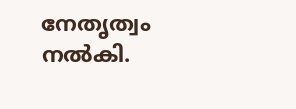നേതൃത്വം നൽകി.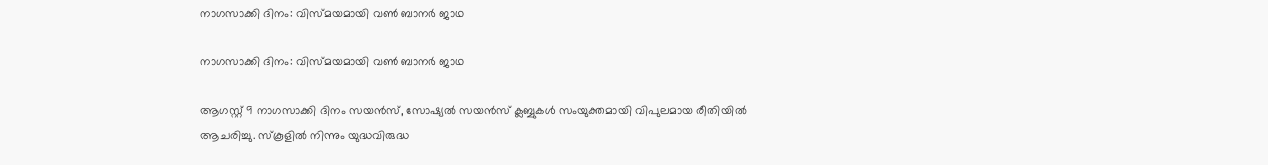നാഗസാക്കി ദിനം: വിസ്മയമായി വൺ ബാനർ ജാഥ

നാഗസാക്കി ദിനം: വിസ്മയമായി വൺ ബാനർ ജാഥ

ആഗസ്റ്റ് 9 നാഗസാക്കി ദിനം സയൻസ്, സോഷ്യൽ സയൻസ് ക്ലബ്ബുകൾ സംയുക്തമായി വിപുലമായ രീതിയിൽ ആചരിച്ചു. സ്കൂളിൽ നിന്നും യുദ്ധവിരുദ്ധ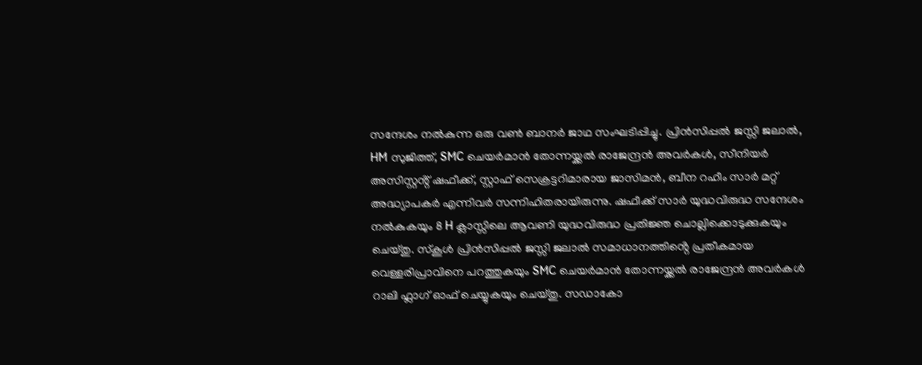സന്ദേശം നൽകുന്ന ഒരു വൺ ബാനർ ജാഥ സംഘടിപ്പിച്ചു. പ്രിൻസിപ്പൽ ജസ്സി ജലാൽ, HM സുജിത്ത്, SMC ചെയർമാൻ തോന്നയ്ക്കൽ രാജേന്ദ്രൻ അവർകൾ, സീനിയർ അസിസ്റ്റൻ്റ് ഷഫീക്ക്, സ്റ്റാഫ് സെക്രട്ടറിമാരായ ജാസിമൻ, ബീന റഹീം സാർ മറ്റ് അദ്ധ്യാപകർ എന്നിവർ സന്നിഹിതരായിരുന്നു. ഷഫീക്ക് സാർ യുദ്ധവിരുദ്ധ സന്ദേശം നൽകുകയും 8 H ക്ലാസ്സിലെ ആവണി യുദ്ധവിരുദ്ധ പ്രതിജ്ഞ ചൊല്ലിക്കൊടുക്കുകയും ചെയ്തു. സ്കൂൾ പ്രിൻസിപ്പൽ ജസ്സി ജലാൽ സമാധാനത്തിൻ്റെ പ്രതീകമായ വെള്ളരിപ്രാവിനെ പറത്തുകയും SMC ചെയർമാൻ തോന്നയ്ക്കൽ രാജേന്ദ്രൻ അവർകൾ റാലി ഫ്ലാഗ് ഓഫ് ചെയ്യുകയും ചെയ്തു. സഡാകോ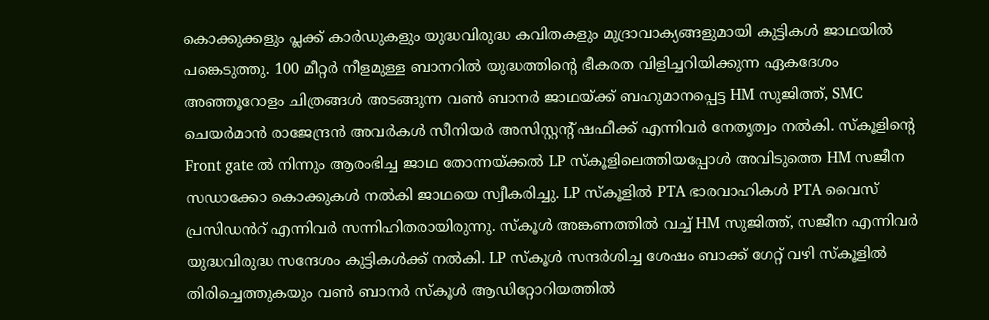കൊക്കുക്കളും പ്ലക്ക് കാർഡുകളും യുദ്ധവിരുദ്ധ കവിതകളും മുദ്രാവാക്യങ്ങളുമായി കുട്ടികൾ ജാഥയിൽ പങ്കെടുത്തു. 100 മീറ്റർ നീളമുള്ള ബാനറിൽ യുദ്ധത്തിൻ്റെ ഭീകരത വിളിച്ചറിയിക്കുന്ന ഏകദേശം അഞ്ഞൂറോളം ചിത്രങ്ങൾ അടങ്ങുന്ന വൺ ബാനർ ജാഥയ്ക്ക് ബഹുമാനപ്പെട്ട HM സുജിത്ത്, SMC ചെയർമാൻ രാജേന്ദ്രൻ അവർകൾ സീനിയർ അസിസ്റ്റൻ്റ് ഷഫീക്ക് എന്നിവർ നേതൃത്വം നൽകി. സ്കൂളിൻ്റെ Front gate ൽ നിന്നും ആരംഭിച്ച ജാഥ തോന്നയ്ക്കൽ LP സ്കൂളിലെത്തിയപ്പോൾ അവിടുത്തെ HM സജീന സഡാക്കോ കൊക്കുകൾ നൽകി ജാഥയെ സ്വീകരിച്ചു. LP സ്കൂളിൽ PTA ഭാരവാഹികൾ PTA വൈസ് പ്രസിഡൻറ് എന്നിവർ സന്നിഹിതരായിരുന്നു. സ്കൂൾ അങ്കണത്തിൽ വച്ച് HM സുജിത്ത്, സജീന എന്നിവർ യുദ്ധവിരുദ്ധ സന്ദേശം കുട്ടികൾക്ക് നൽകി. LP സ്കൂൾ സന്ദർശിച്ച ശേഷം ബാക്ക് ഗേറ്റ് വഴി സ്കൂളിൽ തിരിച്ചെത്തുകയും വൺ ബാനർ സ്കൂൾ ആഡിറ്റോറിയത്തിൽ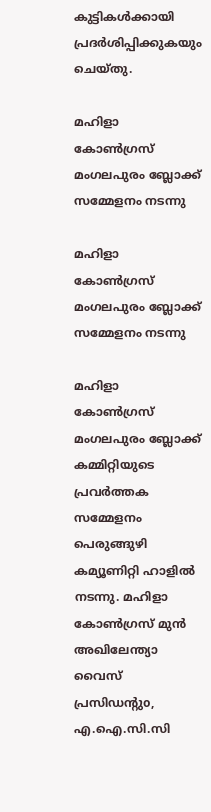കുട്ടികൾക്കായി പ്രദർശിപ്പിക്കുകയും ചെയ്തു.

മഹിളാ കോണ്‍ഗ്രസ് മംഗലപുരം ബ്ലോക്ക് സമ്മേളനം നടന്നു

മഹിളാ കോണ്‍ഗ്രസ് മംഗലപുരം ബ്ലോക്ക് സമ്മേളനം നടന്നു

മഹിളാ കോണ്‍ഗ്രസ് മംഗലപുരം ബ്ലോക്ക് കമ്മിറ്റിയുടെ പ്രവര്‍ത്തക സമ്മേളനം പെരുങ്ങുഴി കമ്യൂണിറ്റി ഹാളില്‍ നടന്നു. മഹിളാ കോണ്‍ഗ്രസ് മുന്‍ അഖിലേന്ത്യാ വൈസ് പ്രസിഡന്റുo, എ.ഐ.സി.സി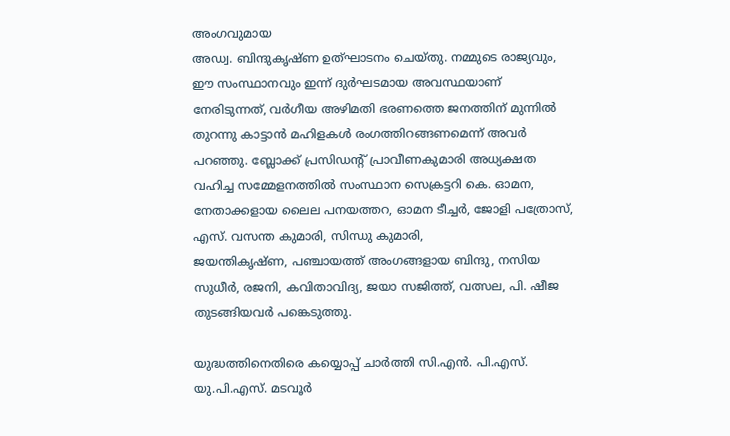അംഗവുമായ
അഡ്വ. ബിന്ദുകൃഷ്ണ ഉത്ഘാടനം ചെയ്തു. നമ്മുടെ രാജ്യവും, ഈ സംസ്ഥാനവും ഇന്ന്‌ ദുര്‍ഘടമായ അവസ്ഥയാണ് നേരിടുന്നത്, വര്‍ഗീയ അഴിമതി ഭരണത്തെ ജനത്തിന് മുന്നില്‍ തുറന്നു കാട്ടാന്‍ മഹിളകള്‍ രംഗത്തിറങ്ങണമെന്ന് അവര്‍ പറഞ്ഞു. ബ്ലോക്ക് പ്രസിഡന്റ് പ്രാവീണകുമാരി അധ്യക്ഷത വഹിച്ച സമ്മേളനത്തില്‍ സംസ്ഥാന സെക്രട്ടറി കെ. ഓമന, നേതാക്കളായ ലൈല പനയത്തറ, ഓമന ടീച്ചര്‍, ജോളി പത്രോസ്, എസ്. വസന്ത കുമാരി, സിന്ധു കുമാരി,
ജയന്തികൃഷ്ണ, പഞ്ചായത്ത് അംഗങ്ങളായ ബിന്ദു, നസിയ സുധീര്‍, രജനി, കവിതാവിദ്യ, ജയാ സജിത്ത്, വത്സല, പി. ഷീജ തുടങ്ങിയവര്‍ പങ്കെടുത്തു.

യുദ്ധത്തിനെതിരെ കയ്യൊപ്പ് ചാർത്തി സി.എൻ. പി.എസ്. യു.പി.എസ്. മടവൂർ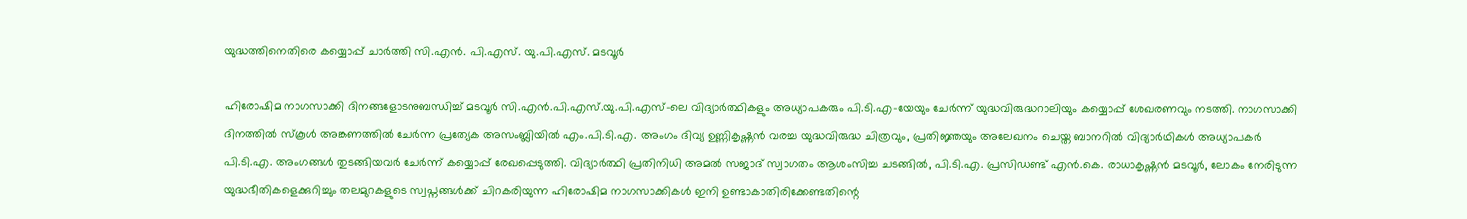യുദ്ധത്തിനെതിരെ കയ്യൊപ്പ് ചാർത്തി സി.എൻ. പി.എസ്. യു.പി.എസ്. മടവൂർ

ഹിരോഷിമ നാഗസാക്കി ദിനങ്ങളോടനുബന്ധിച്ച് മടവൂർ സി.എൻ.പി.എസ്.യു.പി.എസ്-ലെ വിദ്യാർത്ഥികളും അധ്യാപകരും പി.ടി.എ-യേയും ചേർന്ന് യുദ്ധവിരുദ്ധറാലിയും കയ്യൊപ്പ് ശേഖരണവും നടത്തി. നാഗസാക്കി ദിനത്തിൽ സ്കൂൾ അങ്കണത്തിൽ ചേർന്ന പ്രത്യേക അസംബ്ലിയിൽ എം.പി.ടി.എ. അംഗം ദിവ്യ ഉണ്ണികൃഷ്ണൻ വരച്ച യുദ്ധവിരുദ്ധ ചിത്രവും, പ്രതിജ്ഞയും അലേഖനം ചെയ്ത ബാനറിൽ വിദ്യാർഥികൾ അധ്യാപകർ പി.ടി.എ. അംഗങ്ങൾ തുടങ്ങിയവർ ചേർന്ന് കയ്യൊപ്പ് രേഖപ്പെടുത്തി. വിദ്യാർത്ഥി പ്രതിനിധി അമൽ സജാദ് സ്വാഗതം ആശംസിച്ച ചടങ്ങിൽ, പി.ടി.എ. പ്രസിഡണ്ട് എൻ.കെ. രാധാകൃഷ്ണൻ മടവൂർ, ലോകം നേരിടുന്ന യുദ്ധഭീതികളെക്കുറിച്ചും തലമുറകളുടെ സ്വപ്നങ്ങൾക്ക് ചിറകരിയുന്ന ഹിരോഷിമ നാഗസാക്കികൾ ഇനി ഉണ്ടാകാതിരിക്കേണ്ടതിന്റെ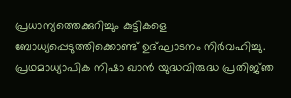പ്രധാന്യത്തെക്കുറിച്ചും കുട്ടികളെ ബോധ്യപ്പെടുത്തിക്കൊണ്ട് ഉദ്ഘാടനം നിർവഹിച്ചു. പ്രഥമാധ്യാപിക നിഷാ ഖാൻ യുദ്ധവിരുദ്ധ പ്രതിജ്‌ഞ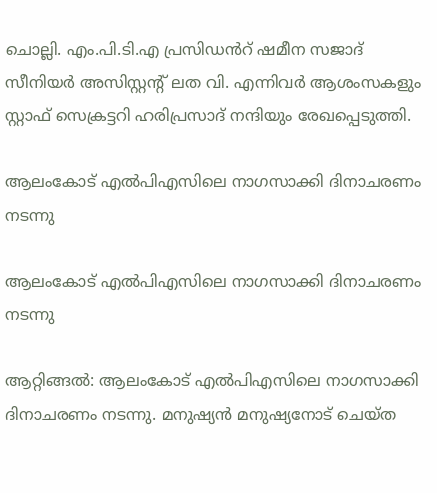ചൊല്ലി. എം.പി.ടി.എ പ്രസിഡൻറ് ഷമീന സജാദ് സീനിയർ അസിസ്റ്റന്റ് ലത വി. എന്നിവർ ആശംസകളും സ്റ്റാഫ് സെക്രട്ടറി ഹരിപ്രസാദ് നന്ദിയും രേഖപ്പെടുത്തി.

ആലംകോട് എൽപിഎസിലെ നാഗസാക്കി ദിനാചരണം നടന്നു

ആലംകോട് എൽപിഎസിലെ നാഗസാക്കി ദിനാചരണം നടന്നു

ആറ്റിങ്ങൽ: ആലംകോട് എൽപിഎസിലെ നാഗസാക്കി ദിനാചരണം നടന്നു. മനുഷ്യൻ മനുഷ്യനോട് ചെയ്ത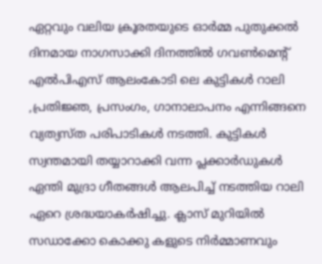ഏറ്റവും വലിയ ക്രൂരതയുടെ ഓർമ്മ പുതുക്കൽ ദിനമായ നാഗസാക്കി ദിനത്തിൽ ഗവൺമെന്റ് എൽപിഎസ് ആലംകോടി ലെ കുട്ടികൾ റാലി ,പ്രതിജ്ഞ, പ്രസംഗം, ഗാനാലാപനം എന്നിങ്ങനെ വ്യത്യസ്ത പരിപാടികൾ നടത്തി. കുട്ടികൾ സ്വന്തമായി തയ്യാറാക്കി വന്ന പ്ലക്കാർഡുകൾ ഏന്തി മുദ്രാ ഗീതങ്ങൾ ആലപിച്ച് നടത്തിയ റാലി ഏറെ ശ്രദ്ധയാകർഷിച്ചു. ക്ലാസ് മുറിയിൽ സഡാക്കോ കൊക്കു കളുടെ നിർമ്മാണവും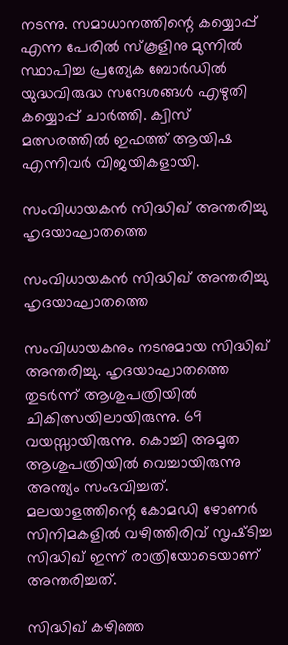നടന്നു. സമാധാനത്തിന്റെ കയ്യൊപ്പ് എന്ന പേരിൽ സ്കൂളിനു മുന്നിൽ സ്ഥാപിച്ച പ്രത്യേക ബോർഡിൽ യുദ്ധവിരുദ്ധ സന്ദേശങ്ങൾ എഴുതി കയ്യൊപ്പ് ചാർത്തി. ക്വിസ് മത്സരത്തിൽ ഇഫത്ത് ആയിഷ എന്നിവർ വിജയികളായി.

സംവിധായകൻ സിദ്ധിഖ് അന്തരിച്ചു ഹൃദയാഘാതത്തെ

സംവിധായകൻ സിദ്ധിഖ് അന്തരിച്ചു ഹൃദയാഘാതത്തെ

സംവിധായകനും നടനുമായ സിദ്ധിഖ് അന്തരിച്ചു. ഹൃദയാഘാതത്തെ തുടര്‍ന്ന് ആശുപത്രിയില്‍ ചികിത്സയിലായിരുന്നു. 69 വയസ്സായിരുന്നു. കൊച്ചി അമൃത ആശുപത്രിയില്‍ വെച്ചായിരുന്നു അന്ത്യം സംഭവിച്ചത്. മലയാളത്തിന്റെ കോമഡി ഴോണര്‍ സിനിമകളില്‍ വഴിത്തിരിവ് സൃഷ്‍ടിച്ച സിദ്ധിഖ് ഇന്ന് രാത്രിയോടെയാണ് അന്തരിച്ചത്.

സിദ്ധിഖ് കഴിഞ്ഞ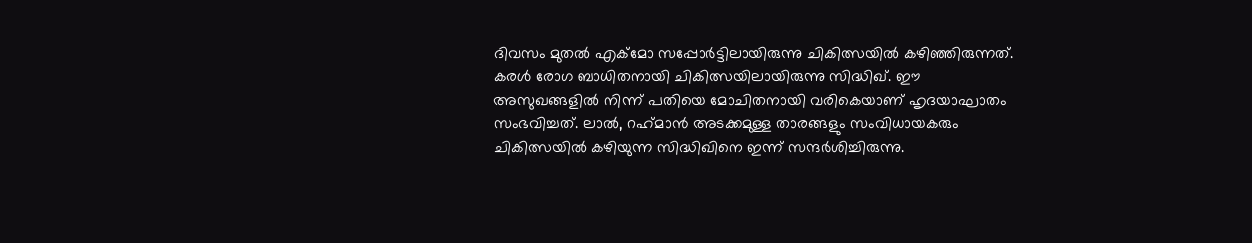ദിവസം മുതല്‍ എക്മോ സപ്പോർട്ടിലായിരുന്നു ചികിത്സയില്‍ കഴിഞ്ഞിരുന്നത്. കരള്‍ രോഗ ബാധിതനായി ചികിത്സയിലായിരുന്നു സിദ്ധിഖ്. ഈ അസുഖങ്ങളില്‍ നിന്ന് പതിയെ മോചിതനായി വരികെയാണ് ഹൃദയാഘാതം സംഭവിച്ചത്. ലാല്‍, റഹ്‍മാൻ അടക്കമുള്ള താരങ്ങളും സംവിധായകരും ചികിത്സയില്‍ കഴിയുന്ന സിദ്ധിഖിനെ ഇന്ന് സന്ദര്‍ശിച്ചിരുന്നു.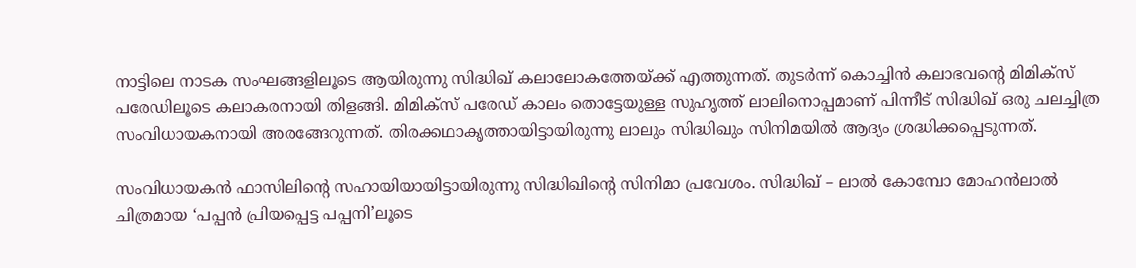നാട്ടിലെ നാടക സംഘങ്ങളിലൂടെ ആയിരുന്നു സിദ്ധിഖ് കലാലോകത്തേയ്‍ക്ക് എത്തുന്നത്. തുടര്‍ന്ന് കൊച്ചിൻ കലാഭവന്റെ മിമിക്സ് പരേഡിലൂടെ കലാകരനായി തിളങ്ങി. മിമിക്സ് പരേഡ് കാലം തൊട്ടേയുള്ള സുഹൃത്ത് ലാലിനൊപ്പമാണ് പിന്നീട് സിദ്ധിഖ് ഒരു ചലച്ചിത്ര സംവിധായകനായി അരങ്ങേറുന്നത്. തിരക്കഥാകൃത്തായിട്ടായിരുന്നു ലാലും സിദ്ധിഖും സിനിമയില്‍ ആദ്യം ശ്രദ്ധിക്കപ്പെടുന്നത്.

സംവിധായകൻ ഫാസിലിന്റെ സഹായിയായിട്ടായിരുന്നു സിദ്ധിഖിന്റെ സിനിമാ പ്രവേശം. സിദ്ധിഖ് – ലാല്‍ കോമ്പോ മോഹൻലാല്‍ ചിത്രമായ ‘പപ്പൻ പ്രിയപ്പെട്ട പപ്പനി’ലൂടെ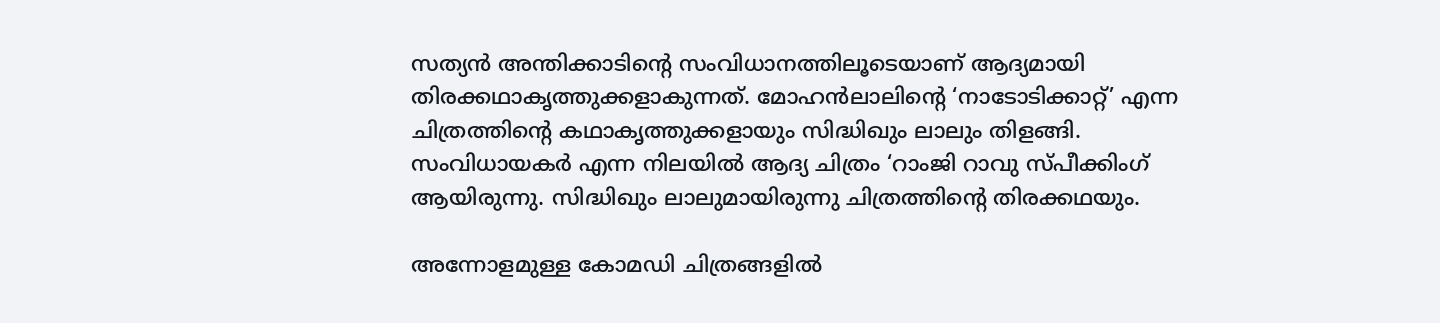സത്യൻ അന്തിക്കാടിന്റെ സംവിധാനത്തിലൂടെയാണ് ആദ്യമായി തിരക്കഥാകൃത്തുക്കളാകുന്നത്. മോഹൻലാലിന്റെ ‘നാടോടിക്കാറ്റ്’ എന്ന ചിത്രത്തിന്റെ കഥാകൃത്തുക്കളായും സിദ്ധിഖും ലാലും തിളങ്ങി. സംവിധായകര്‍ എന്ന നിലയില്‍ ആദ്യ ചിത്രം ‘റാംജി റാവു സ്‍പീക്കിംഗ് ആയിരുന്നു. സിദ്ധിഖും ലാലുമായിരുന്നു ചിത്രത്തിന്റെ തിരക്കഥയും.

അന്നോളമുള്ള കോമഡി ചിത്രങ്ങളില്‍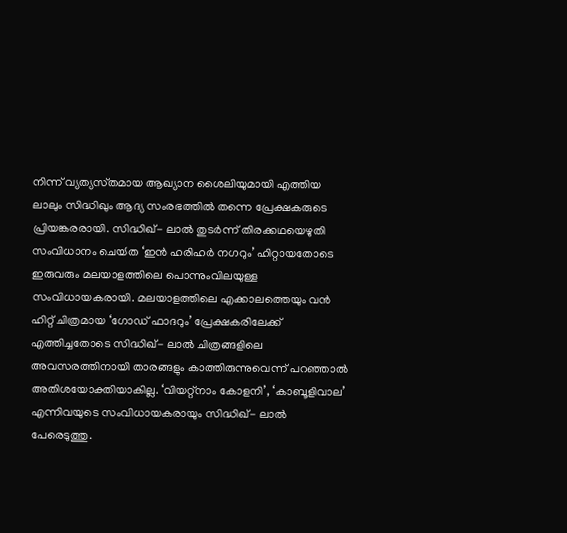നിന്ന് വ്യത്യസ്‍തമായ ആഖ്യാന ശൈലിയുമായി എത്തിയ ലാലും സിദ്ധിഖും ആദ്യ സംരഭത്തില്‍ തന്നെ പ്രേക്ഷകരുടെ പ്രിയങ്കരരായി. സിദ്ധിഖ്- ലാല്‍ തുടര്‍ന്ന് തിരക്കഥയെഴുതി സംവിധാനം ചെയ്‍ത ‘ഇൻ ഹരിഹര്‍ നഗറും’ ഹിറ്റായതോടെ ഇരുവരും മലയാളത്തിലെ പൊന്നുംവിലയുള്ള സംവിധായകരായി. മലയാളത്തിലെ എക്കാലത്തെയും വൻ ഹിറ്റ് ചിത്രമായ ‘ഗോഡ് ഫാദറും’ പ്രേക്ഷകരിലേക്ക് എത്തിച്ചതോടെ സിദ്ധിഖ്- ലാല്‍ ചിത്രങ്ങളിലെ അവസരത്തിനായി താരങ്ങളും കാത്തിരുന്നുവെന്ന് പറഞ്ഞാല്‍ അതിശയോക്തിയാകില്ല. ‘വിയറ്റ്‍നാം കോളനി’, ‘കാബൂളിവാല’ എന്നിവയുടെ സംവിധായകരായും സിദ്ധിഖ്- ലാല്‍ പേരെടുത്തു.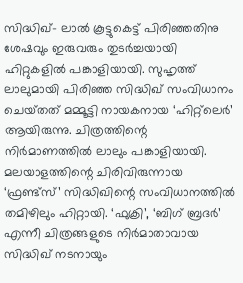സിദ്ധിഖ്- ലാല്‍ കൂട്ടുകെട്ട് പിരിഞ്ഞതിനു ശേഷവും ഇരുവരും തുടര്‍ച്ചയായി ഹിറ്റുകളില്‍ പങ്കാളിയായി. സുഹൃത്ത് ലാലുമായി പിരിഞ്ഞ സിദ്ധിഖ് സംവിധാനം ചെയ്‍തത് മമ്മൂട്ടി നായകനായ ‘ഹിറ്റ്‍ലെര്‍’ ആയിരുന്നു. ചിത്രത്തിന്റെ നിര്‍മാണത്തില്‍ ലാലും പങ്കാളിയായി. മലയാളത്തിന്റെ ചിരിവിരുന്നായ ‘ഫ്രണ്ട്‍സ്’ സിദ്ധിഖിന്റെ സംവിധാനത്തില്‍ തമിഴിലും ഹിറ്റായി. ‘ഫുക്രി’, ‘ബിഗ് ബ്രദര്‍’ എന്നീ ചിത്രങ്ങളുടെ നിര്‍മാതാവായ സിദ്ധിഖ് നടനായും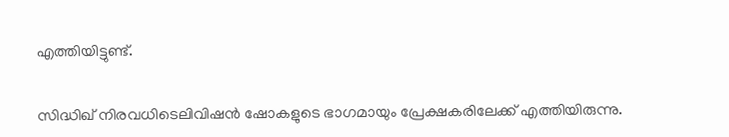എത്തിയിട്ടുണ്ട്.

സിദ്ധിഖ് നിരവധിടെലിവിഷൻ ഷോകളുടെ ഭാഗമായും പ്രേക്ഷകരിലേക്ക് എത്തിയിരുന്നു.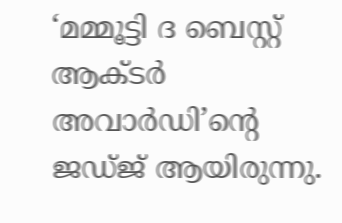‘മമ്മൂട്ടി ദ ബെസ്റ്റ് ആക്ടര്‍ അവാര്‍ഡി’ന്റെ ജഡ്‍ജ് ആയിരുന്നു.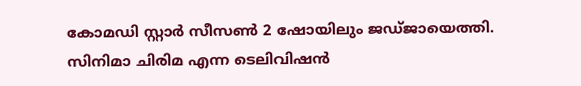കോമഡി സ്റ്റാര്‍ സീസണ്‍ 2 ഷോയിലും ജഡ്‍ജായെത്തി. സിനിമാ ചിരിമ എന്ന ടെലിവിഷൻ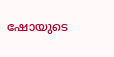ഷോയുടെ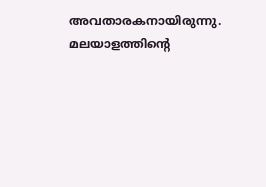അവതാരകനായിരുന്നു. മലയാളത്തിന്റെ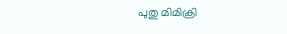പുതു മിമിക്രി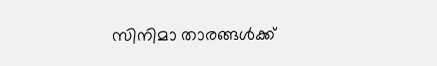സിനിമാ താരങ്ങള്‍ക്ക്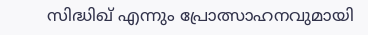സിദ്ധിഖ് എന്നും പ്രോത്സാഹനവുമായി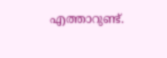എത്താറുണ്ട്.